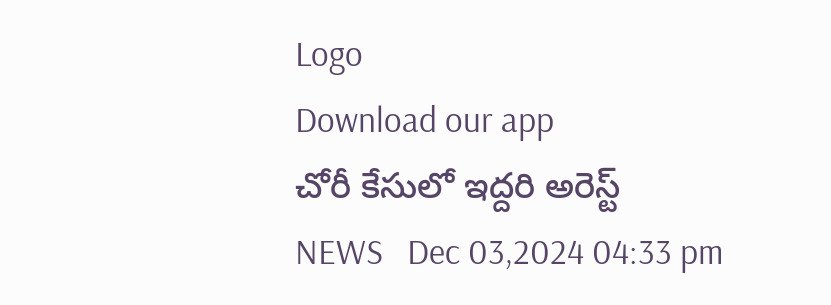Logo
Download our app
చోరీ కేసులో ఇద్దరి అరెస్ట్
NEWS   Dec 03,2024 04:33 pm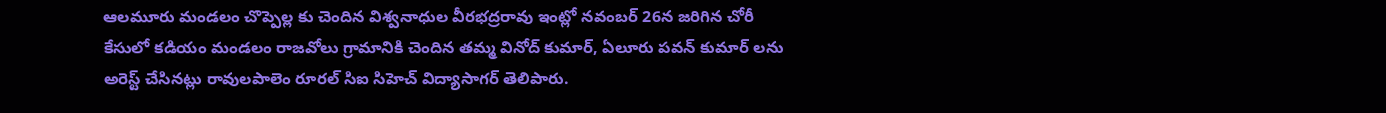ఆలమూరు మండలం చొప్పెల్ల కు చెందిన విశ్వనాధుల వీరభద్రరావు ఇంట్లో నవంబర్ 26న జరిగిన చోరీ కేసులో కడియం మండలం రాజవోలు గ్రామానికి చెందిన తమ్మ వినోద్ కుమార్, ఏలూరు పవన్ కుమార్ లను అరెస్ట్ చేసినట్లు రావులపాలెం రూరల్ సిఐ సిహెచ్ విద్యాసాగర్ తెలిపారు.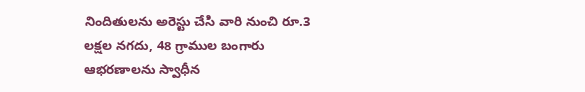నిందితులను అరెస్టు చేసి వారి నుంచి రూ.3 లక్షల నగదు, 48 గ్రాముల బంగారు ఆభరణాలను స్వాధీన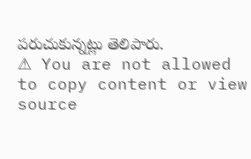పరుచుకున్నట్లు తెలిపారు.
⚠ You are not allowed to copy content or view source